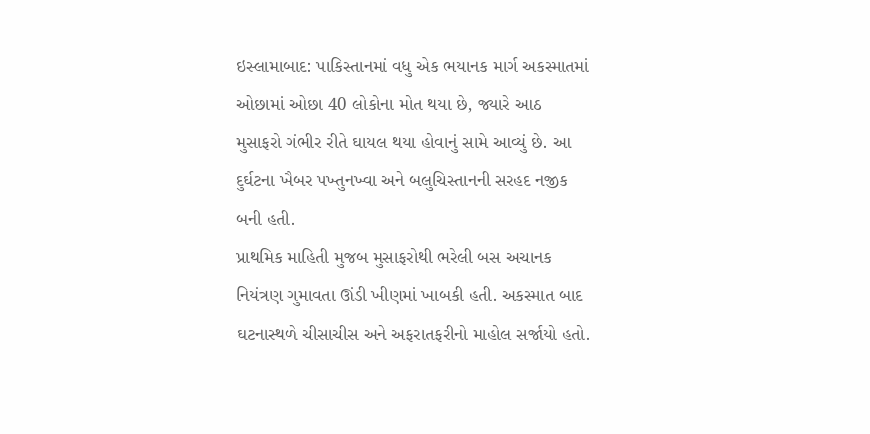ઇસ્લામાબાદ: પાકિસ્તાનમાં વધુ એક ભયાનક માર્ગ અકસ્માતમાં ઓછામાં ઓછા 40 લોકોના મોત થયા છે, જ્યારે આઠ મુસાફરો ગંભીર રીતે ઘાયલ થયા હોવાનું સામે આવ્યું છે. આ દુર્ઘટના ખૈબર પખ્તુનખ્વા અને બલુચિસ્તાનની સરહદ નજીક બની હતી.
પ્રાથમિક માહિતી મુજબ મુસાફરોથી ભરેલી બસ અચાનક નિયંત્રણ ગુમાવતા ઊંડી ખીણમાં ખાબકી હતી. અકસ્માત બાદ ઘટનાસ્થળે ચીસાચીસ અને અફરાતફરીનો માહોલ સર્જાયો હતો.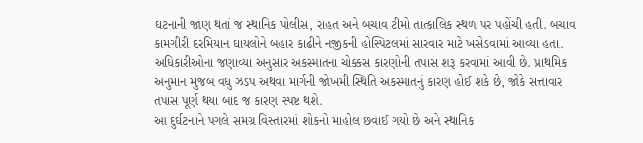ઘટનાની જાણ થતાં જ સ્થાનિક પોલીસ, રાહત અને બચાવ ટીમો તાત્કાલિક સ્થળ પર પહોંચી હતી. બચાવ કામગીરી દરમિયાન ઘાયલોને બહાર કાઢીને નજીકની હોસ્પિટલમાં સારવાર માટે ખસેડવામાં આવ્યા હતા.
અધિકારીઓના જણાવ્યા અનુસાર અકસ્માતના ચોક્કસ કારણોની તપાસ શરૂ કરવામાં આવી છે. પ્રાથમિક અનુમાન મુજબ વધુ ઝડપ અથવા માર્ગની જોખમી સ્થિતિ અકસ્માતનું કારણ હોઈ શકે છે, જોકે સત્તાવાર તપાસ પૂર્ણ થયા બાદ જ કારણ સ્પષ્ટ થશે.
આ દુર્ઘટનાને પગલે સમગ્ર વિસ્તારમાં શોકનો માહોલ છવાઈ ગયો છે અને સ્થાનિક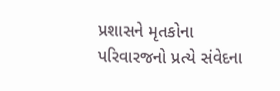પ્રશાસને મૃતકોના પરિવારજનો પ્રત્યે સંવેદના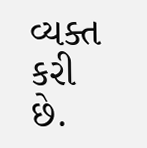વ્યક્ત કરી છે.